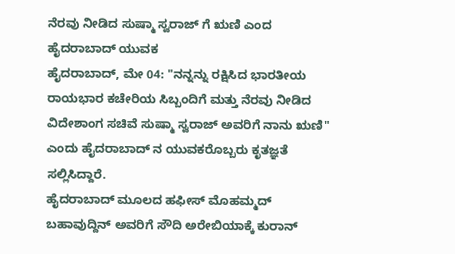ನೆರವು ನೀಡಿದ ಸುಷ್ಮಾ ಸ್ವರಾಜ್ ಗೆ ಋಣಿ ಎಂದ ಹೈದರಾಬಾದ್ ಯುವಕ
ಹೈದರಾಬಾದ್, ಮೇ 04: "ನನ್ನನ್ನು ರಕ್ಷಿಸಿದ ಭಾರತೀಯ ರಾಯಭಾರ ಕಚೇರಿಯ ಸಿಬ್ಬಂದಿಗೆ ಮತ್ತು ನೆರವು ನೀಡಿದ ವಿದೇಶಾಂಗ ಸಚಿವೆ ಸುಷ್ಮಾ ಸ್ವರಾಜ್ ಅವರಿಗೆ ನಾನು ಋಣಿ" ಎಂದು ಹೈದರಾಬಾದ್ ನ ಯುವಕರೊಬ್ಬರು ಕೃತಜ್ಞತೆ ಸಲ್ಲಿಸಿದ್ದಾರೆ.
ಹೈದರಾಬಾದ್ ಮೂಲದ ಹಫೀಸ್ ಮೊಹಮ್ಮದ್ ಬಹಾವುದ್ದಿನ್ ಅವರಿಗೆ ಸೌದಿ ಅರೇಬಿಯಾಕ್ಕೆ ಕುರಾನ್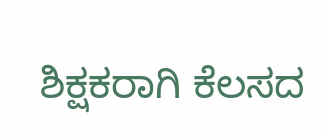ಶಿಕ್ಷಕರಾಗಿ ಕೆಲಸದ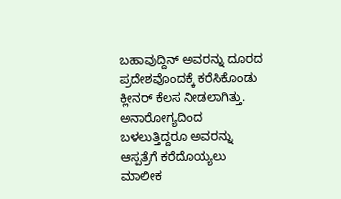ಬಹಾವುದ್ದಿನ್ ಅವರನ್ನು ದೂರದ ಪ್ರದೇಶವೊಂದಕ್ಕೆ ಕರೆಸಿಕೊಂಡು ಕ್ಲೀನರ್ ಕೆಲಸ ನೀಡಲಾಗಿತ್ತು. ಅನಾರೋಗ್ಯದಿಂದ ಬಳಲುತ್ತಿದ್ದರೂ ಅವರನ್ನು ಆಸ್ಪತ್ರೆಗೆ ಕರೆದೊಯ್ಯಲು ಮಾಲೀಕ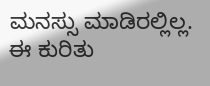ಮನಸ್ಸು ಮಾಡಿರಲ್ಲಿಲ್ಲ. ಈ ಕುರಿತು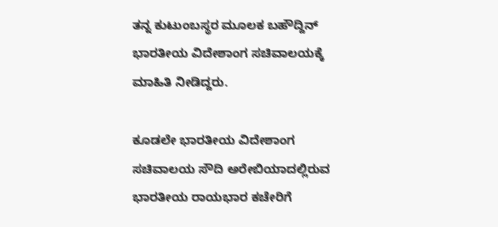ತನ್ನ ಕುಟುಂಬಸ್ಥರ ಮೂಲಕ ಬಹೌದ್ದಿನ್ ಭಾರತೀಯ ವಿದೇಶಾಂಗ ಸಚಿವಾಲಯಕ್ಕೆ ಮಾಹಿತಿ ನೀಡಿದ್ದರು.

ಕೂಡಲೇ ಭಾರತೀಯ ವಿದೇಶಾಂಗ ಸಚಿವಾಲಯ ಸೌದಿ ಅರೇಬಿಯಾದಲ್ಲಿರುವ ಭಾರತೀಯ ರಾಯಭಾರ ಕಚೇರಿಗೆ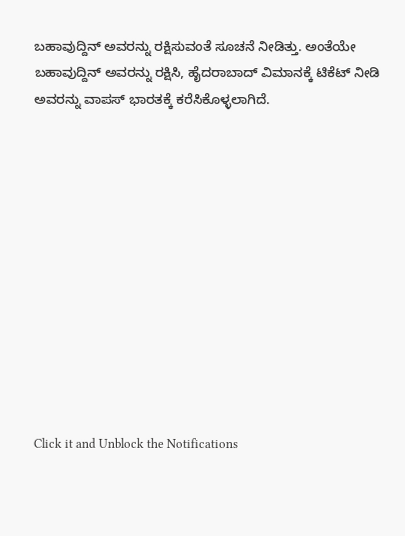ಬಹಾವುದ್ದಿನ್ ಅವರನ್ನು ರಕ್ಷಿಸುವಂತೆ ಸೂಚನೆ ನೀಡಿತ್ತು. ಅಂತೆಯೇ ಬಹಾವುದ್ದಿನ್ ಅವರನ್ನು ರಕ್ಷಿಸಿ, ಹೈದರಾಬಾದ್ ವಿಮಾನಕ್ಕೆ ಟಿಕೆಟ್ ನೀಡಿ ಅವರನ್ನು ವಾಪಸ್ ಭಾರತಕ್ಕೆ ಕರೆಸಿಕೊಳ್ಳಲಾಗಿದೆ.












Click it and Unblock the Notifications